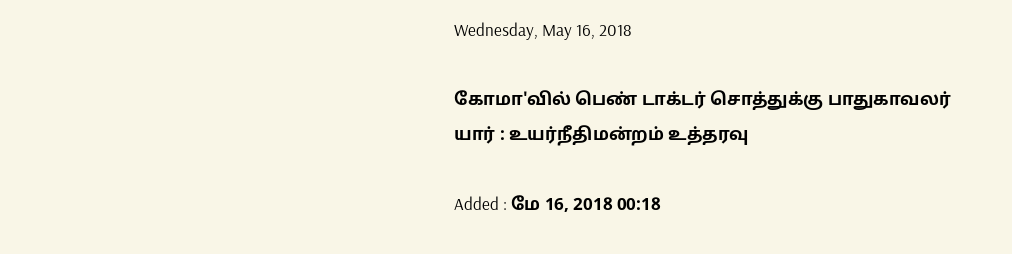Wednesday, May 16, 2018

கோமா'வில் பெண் டாக்டர் சொத்துக்கு பாதுகாவலர் யார் : உயர்நீதிமன்றம் உத்தரவு

Added : மே 16, 2018 00:18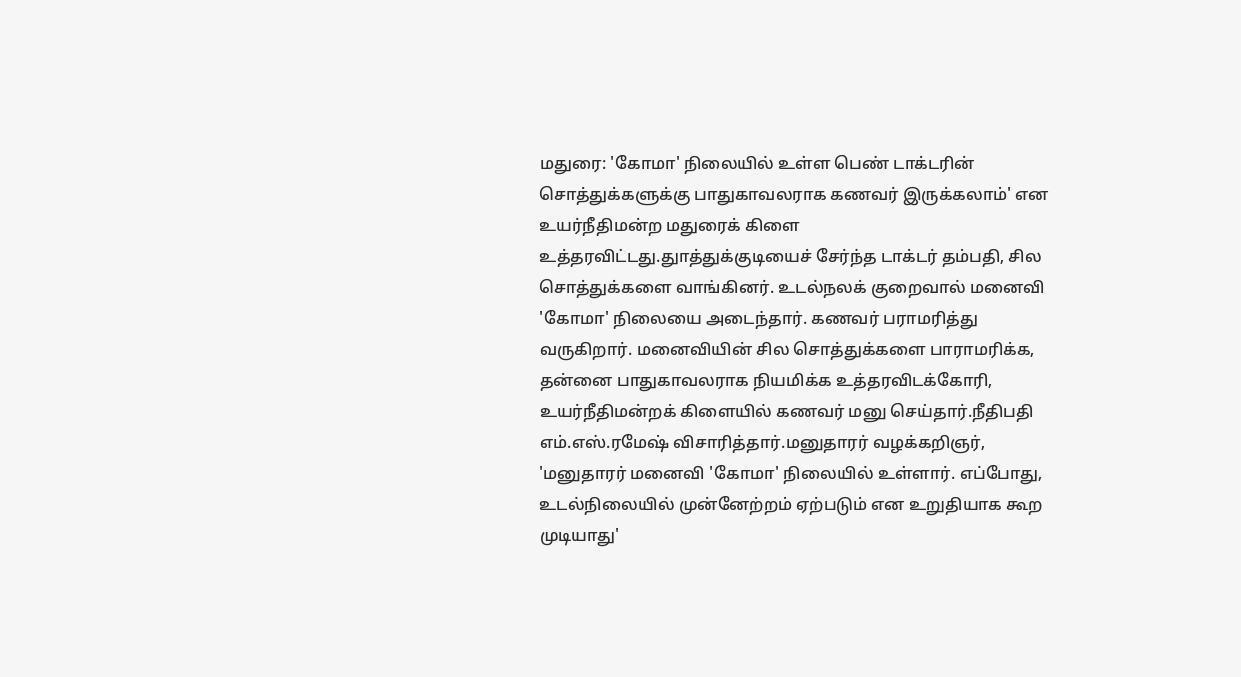மதுரை: 'கோமா' நிலையில் உள்ள பெண் டாக்டரின் சொத்துக்களுக்கு பாதுகாவலராக கணவர் இருக்கலாம்' என உயர்நீதிமன்ற மதுரைக் கிளை உத்தரவிட்டது.துாத்துக்குடியைச் சேர்ந்த டாக்டர் தம்பதி, சில சொத்துக்களை வாங்கினர். உடல்நலக் குறைவால் மனைவி 'கோமா' நிலையை அடைந்தார். கணவர் பராமரித்து வருகிறார். மனைவியின் சில சொத்துக்களை பாராமரிக்க, தன்னை பாதுகாவலராக நியமிக்க உத்தரவிடக்கோரி, உயர்நீதிமன்றக் கிளையில் கணவர் மனு செய்தார்.நீதிபதி எம்.எஸ்.ரமேஷ் விசாரித்தார்.மனுதாரர் வழக்கறிஞர், 'மனுதாரர் மனைவி 'கோமா' நிலையில் உள்ளார். எப்போது, உடல்நிலையில் முன்னேற்றம் ஏற்படும் என உறுதியாக கூற முடியாது'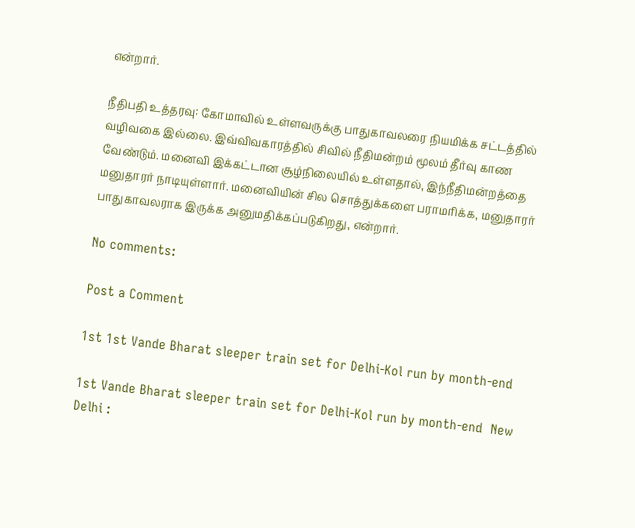என்றார்.

நீதிபதி உத்தரவு: கோமாவில் உள்ளவருக்கு பாதுகாவலரை நியமிக்க சட்டத்தில் வழிவகை இல்லை. இவ்விவகாரத்தில் சிவில் நீதிமன்றம் மூலம் தீர்வு காண வேண்டும். மனைவி இக்கட்டான சூழ்நிலையில் உள்ளதால், இந்நீதிமன்றத்தை மனுதாரர் நாடியுள்ளார். மனைவியின் சில சொத்துக்களை பராமரிக்க, மனுதாரர் பாதுகாவலராக இருக்க அனுமதிக்கப்படுகிறது, என்றார்.

No comments:

Post a Comment

1st 1st Vande Bharat sleeper train set for Delhi-Kol run by month-end

1st Vande Bharat sleeper train set for Delhi-Kol run by month-end  New Delhi :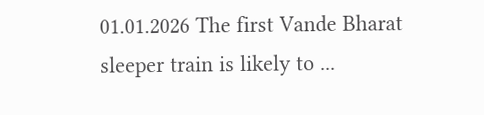01.01.2026 The first Vande Bharat sleeper train is likely to ...